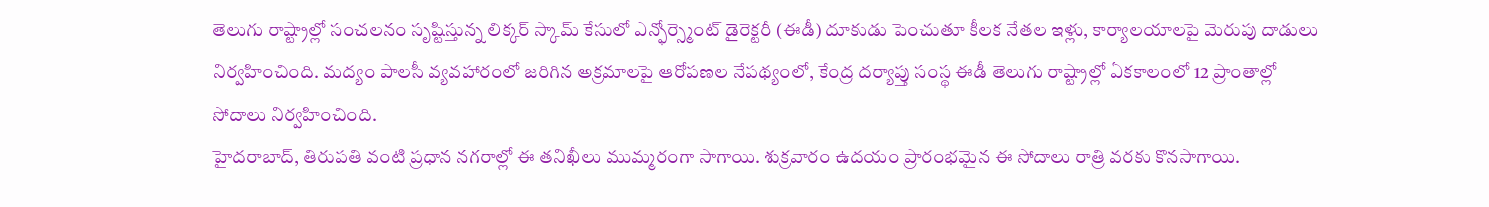తెలుగు రాష్ట్రాల్లో సంచలనం సృష్టిస్తున్న లిక్కర్ స్కామ్ కేసులో ఎన్ఫోర్స్మెంట్ డైరెక్టరీ (ఈడీ) దూకుడు పెంచుతూ కీలక నేతల ఇళ్లు, కార్యాలయాలపై మెరుపు దాడులు నిర్వహించింది. మద్యం పాలసీ వ్యవహారంలో జరిగిన అక్రమాలపై ఆరోపణల నేపథ్యంలో, కేంద్ర దర్యాప్తు సంస్థ ఈడీ తెలుగు రాష్ట్రాల్లో ఏకకాలంలో 12 ప్రాంతాల్లో సోదాలు నిర్వహించింది.
హైదరాబాద్, తిరుపతి వంటి ప్రధాన నగరాల్లో ఈ తనిఖీలు ముమ్మరంగా సాగాయి. శుక్రవారం ఉదయం ప్రారంభమైన ఈ సోదాలు రాత్రి వరకు కొనసాగాయి.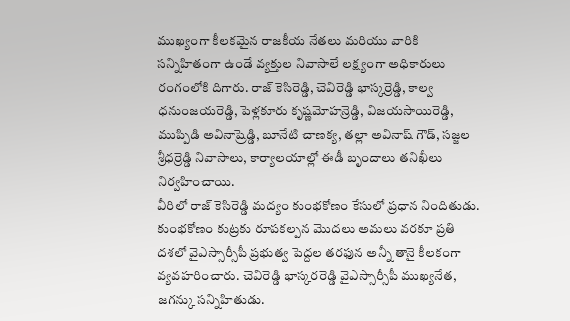ముఖ్యంగా కీలకమైన రాజకీయ నేతలు మరియు వారికి సన్నిహితంగా ఉండే వ్యక్తుల నివాసాలే లక్ష్యంగా అధికారులు రంగంలోకి దిగారు. రాజ్ కెసిరెడ్డి, చెవిరెడ్డి భాస్కర్రెడ్డి, కాల్వ ధనుంజయరెడ్డి, పెళ్లకూరు కృష్ణమోహన్రెడ్డి, విజయసాయిరెడ్డి, ముప్పిడి అవినాష్రెడ్డి, బూనేటి చాణక్య, తల్లా అవినాష్ గౌడ్, సజ్జల శ్రీధర్రెడ్డి నివాసాలు, కార్యాలయాల్లో ఈడీ బృందాలు తనిఖీలు నిర్వహించాయి.
వీరిలో రాజ్ కెసిరెడ్డి మద్యం కుంభకోణం కేసులో ప్రధాన నిందితుడు. కుంభకోణం కుట్రకు రూపకల్పన మొదలు అమలు వరకూ ప్రతి దశలో వైఎస్సార్సీపీ ప్రభుత్వ పెద్దల తరఫున అన్నీ తానై కీలకంగా వ్యవహరించారు. చెవిరెడ్డి భాస్కరరెడ్డి వైఎస్సార్సీపీ ముఖ్యనేత, జగన్కు సన్నిహితుడు.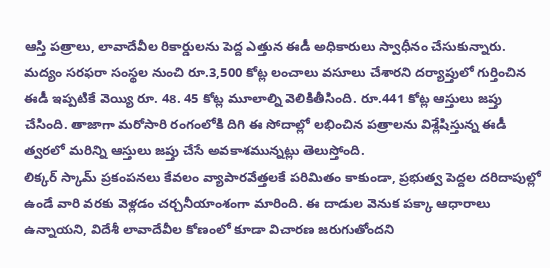ఆస్తి పత్రాలు, లావాదేవీల రికార్డులను పెద్ద ఎత్తున ఈడీ అధికారులు స్వాధీనం చేసుకున్నారు.
మద్యం సరఫరా సంస్థల నుంచి రూ.3,500 కోట్ల లంచాలు వసూలు చేశారని దర్యాప్తులో గుర్తించిన ఈడీ ఇప్పటికే వెయ్యి రూ. 48. 45 కోట్ల మూలాల్ని వెలికితీసింది. రూ.441 కోట్ల ఆస్తులు జప్తు చేసింది. తాజాగా మరోసారి రంగంలోకి దిగి ఈ సోదాల్లో లభించిన పత్రాలను విశ్లేషిస్తున్న ఈడీ త్వరలో మరిన్ని ఆస్తులు జప్తు చేసే అవకాశమున్నట్లు తెలుస్తోంది.
లిక్కర్ స్కామ్ ప్రకంపనలు కేవలం వ్యాపారవేత్తలకే పరిమితం కాకుండా, ప్రభుత్వ పెద్దల దరిదాపుల్లో ఉండే వారి వరకు వెళ్లడం చర్చనీయాంశంగా మారింది. ఈ దాడుల వెనుక పక్కా ఆధారాలు ఉన్నాయని, విదేశీ లావాదేవీల కోణంలో కూడా విచారణ జరుగుతోందని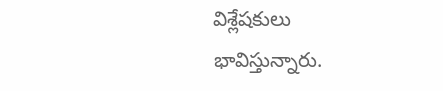విశ్లేషకులు భావిస్తున్నారు.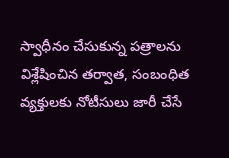స్వాధీనం చేసుకున్న పత్రాలను విశ్లేషించిన తర్వాత, సంబంధిత వ్యక్తులకు నోటీసులు జారీ చేసే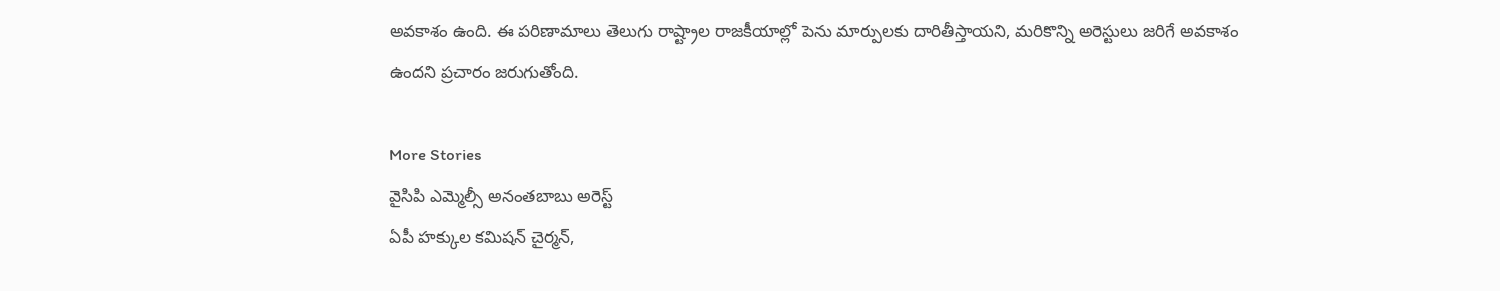అవకాశం ఉంది. ఈ పరిణామాలు తెలుగు రాష్ట్రాల రాజకీయాల్లో పెను మార్పులకు దారితీస్తాయని, మరికొన్ని అరెస్టులు జరిగే అవకాశం ఉందని ప్రచారం జరుగుతోంది.

More Stories
వైసిపి ఎమ్మెల్సీ అనంతబాబు అరెస్ట్
ఏపీ హక్కుల కమిషన్ చైర్మన్,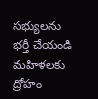సభ్యులను భర్తీ చేయండి
మహిళలకు ద్రోహం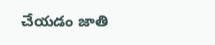చేయడం జాతి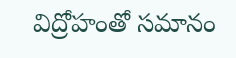విద్రోహంతో సమానం